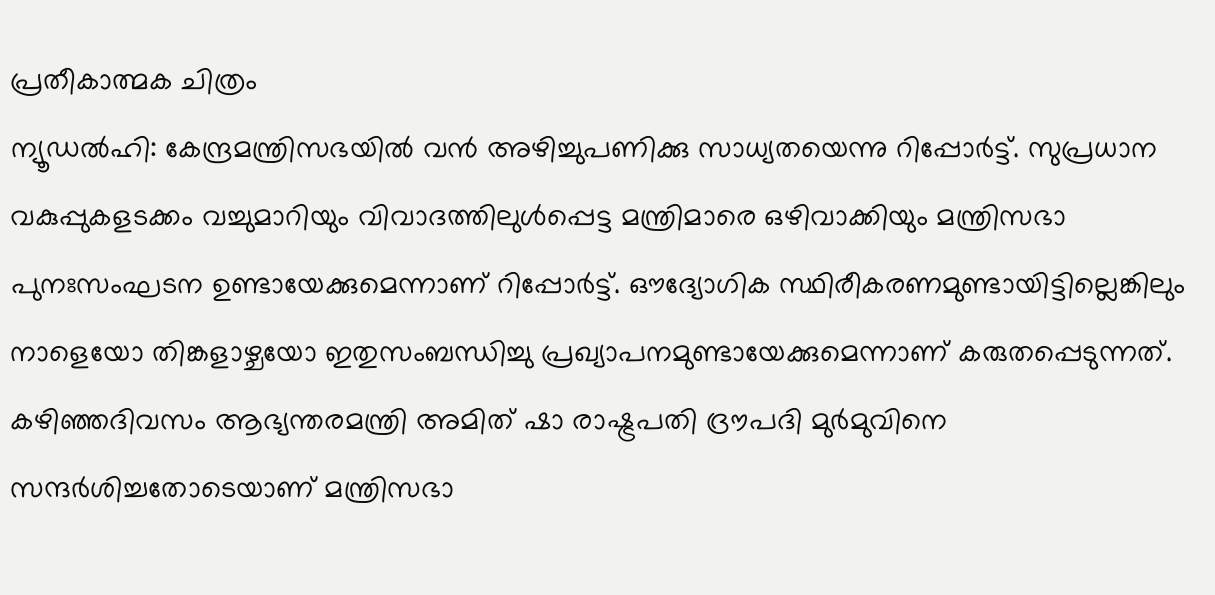പ്രതീകാത്മക ചിത്രം
ന്യൂഡൽഹി: കേന്ദ്രമന്ത്രിസഭയിൽ വൻ അഴിച്ചുപണിക്കു സാധ്യതയെന്നു റിപ്പോർട്ട്. സുപ്രധാന വകുപ്പുകളടക്കം വച്ചുമാറിയും വിവാദത്തിലുൾപ്പെട്ട മന്ത്രിമാരെ ഒഴിവാക്കിയും മന്ത്രിസഭാ പുനഃസംഘടന ഉണ്ടായേക്കുമെന്നാണ് റിപ്പോർട്ട്. ഔദ്യോഗിക സ്ഥിരീകരണമുണ്ടായിട്ടില്ലെങ്കിലും നാളെയോ തിങ്കളാഴ്ചയോ ഇതുസംബന്ധിച്ചു പ്രഖ്യാപനമുണ്ടായേക്കുമെന്നാണ് കരുതപ്പെടുന്നത്.
കഴിഞ്ഞദിവസം ആഭ്യന്തരമന്ത്രി അമിത് ഷാ രാഷ്ട്രപതി ദ്രൗപദി മുർമുവിനെ സന്ദർശിച്ചതോടെയാണ് മന്ത്രിസഭാ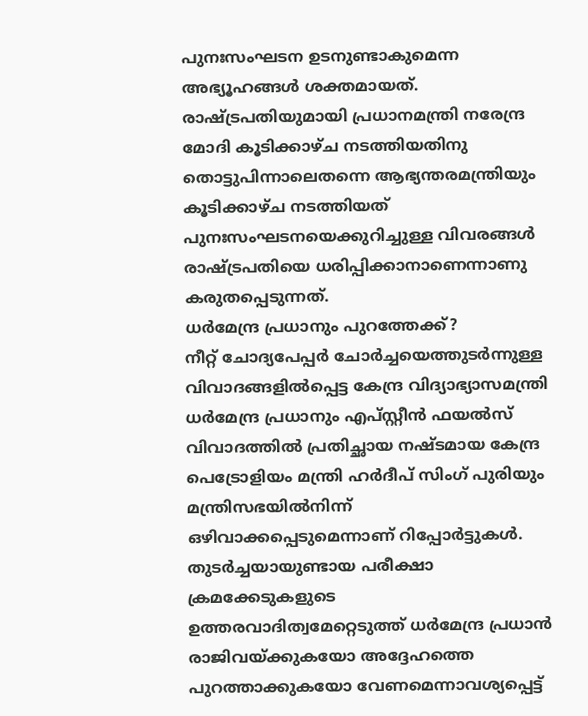പുനഃസംഘടന ഉടനുണ്ടാകുമെന്ന അഭ്യൂഹങ്ങൾ ശക്തമായത്. രാഷ്ട്രപതിയുമായി പ്രധാനമന്ത്രി നരേന്ദ്ര മോദി കൂടിക്കാഴ്ച നടത്തിയതിനു തൊട്ടുപിന്നാലെതന്നെ ആഭ്യന്തരമന്ത്രിയും കൂടിക്കാഴ്ച നടത്തിയത് പുനഃസംഘടനയെക്കുറിച്ചുള്ള വിവരങ്ങൾ രാഷ്ട്രപതിയെ ധരിപ്പിക്കാനാണെന്നാണു കരുതപ്പെടുന്നത്.
ധർമേന്ദ്ര പ്രധാനും പുറത്തേക്ക്?
നീറ്റ് ചോദ്യപേപ്പർ ചോർച്ചയെത്തുടർന്നുള്ള വിവാദങ്ങളിൽപ്പെട്ട കേന്ദ്ര വിദ്യാഭ്യാസമന്ത്രി ധർമേന്ദ്ര പ്രധാനും എപ്സ്റ്റീൻ ഫയൽസ് വിവാദത്തിൽ പ്രതിച്ഛായ നഷ്ടമായ കേന്ദ്ര പെട്രോളിയം മന്ത്രി ഹർദീപ് സിംഗ് പുരിയും മന്ത്രിസഭയിൽനിന്ന് ഒഴിവാക്കപ്പെടുമെന്നാണ് റിപ്പോർട്ടുകൾ.
തുടർച്ചയായുണ്ടായ പരീക്ഷാ ക്രമക്കേടുകളുടെ ഉത്തരവാദിത്വമേറ്റെടുത്ത് ധർമേന്ദ്ര പ്രധാൻ രാജിവയ്ക്കുകയോ അദ്ദേഹത്തെ പുറത്താക്കുകയോ വേണമെന്നാവശ്യപ്പെട്ട്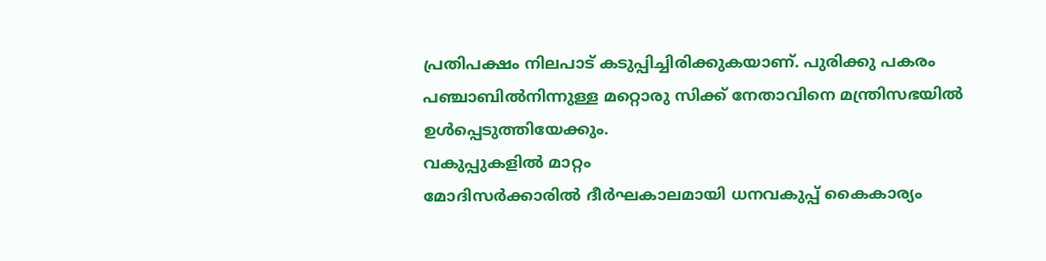പ്രതിപക്ഷം നിലപാട് കടുപ്പിച്ചിരിക്കുകയാണ്. പുരിക്കു പകരം പഞ്ചാബിൽനിന്നുള്ള മറ്റൊരു സിക്ക് നേതാവിനെ മന്ത്രിസഭയിൽ ഉൾപ്പെടുത്തിയേക്കും.
വകുപ്പുകളിൽ മാറ്റം
മോദിസർക്കാരിൽ ദീർഘകാലമായി ധനവകുപ്പ് കൈകാര്യം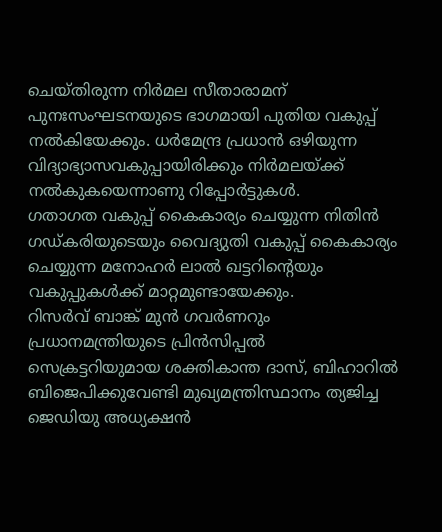ചെയ്തിരുന്ന നിർമല സീതാരാമന് പുനഃസംഘടനയുടെ ഭാഗമായി പുതിയ വകുപ്പ് നൽകിയേക്കും. ധർമേന്ദ്ര പ്രധാൻ ഒഴിയുന്ന വിദ്യാഭ്യാസവകുപ്പായിരിക്കും നിർമലയ്ക്ക് നൽകുകയെന്നാണു റിപ്പോർട്ടുകൾ.
ഗതാഗത വകുപ്പ് കൈകാര്യം ചെയ്യുന്ന നിതിൻ ഗഡ്കരിയുടെയും വൈദ്യുതി വകുപ്പ് കൈകാര്യം ചെയ്യുന്ന മനോഹർ ലാൽ ഖട്ടറിന്റെയും വകുപ്പുകൾക്ക് മാറ്റമുണ്ടായേക്കും.
റിസർവ് ബാങ്ക് മുൻ ഗവർണറും പ്രധാനമന്ത്രിയുടെ പ്രിൻസിപ്പൽ സെക്രട്ടറിയുമായ ശക്തികാന്ത ദാസ്, ബിഹാറിൽ ബിജെപിക്കുവേണ്ടി മുഖ്യമന്ത്രിസ്ഥാനം ത്യജിച്ച ജെഡിയു അധ്യക്ഷൻ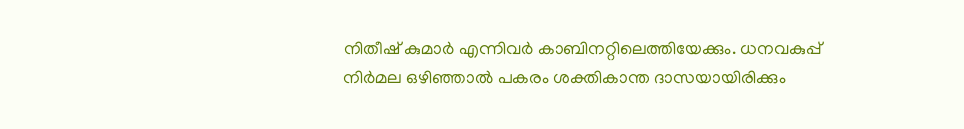നിതീഷ് കുമാർ എന്നിവർ കാബിനറ്റിലെത്തിയേക്കും. ധനവകുപ്പ് നിർമല ഒഴിഞ്ഞാൽ പകരം ശക്തികാന്ത ദാസയായിരിക്കും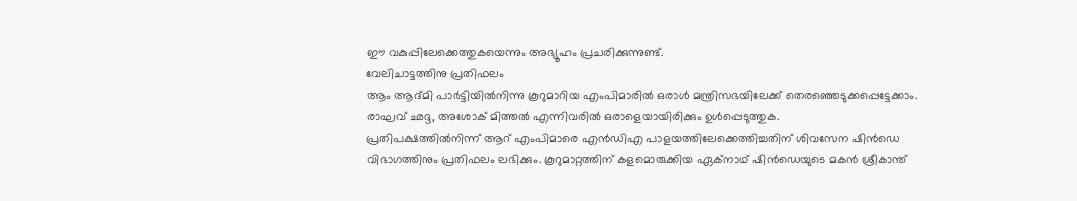ഈ വകുപ്പിലേക്കെത്തുകയെന്നും അഭ്യൂഹം പ്രചരിക്കുന്നുണ്ട്.
വേലിചാട്ടത്തിനു പ്രതിഫലം
ആം ആദ്മി പാർട്ടിയിൽനിന്നു കൂറുമാറിയ എംപിമാരിൽ ഒരാൾ മന്ത്രിസഭയിലേക്ക് തെരഞ്ഞെടുക്കപ്പെട്ടേക്കാം. രാഘവ് ഛദ്ദ, അശോക് മിത്തൽ എന്നിവരിൽ ഒരാളെയായിരിക്കും ഉൾപ്പെടുത്തുക.
പ്രതിപക്ഷത്തിൽനിന്ന് ആറ് എംപിമാരെ എൻഡിഎ പാളയത്തിലേക്കെത്തിച്ചതിന് ശിവസേന ഷിൻഡെ വിഭാഗത്തിനും പ്രതിഫലം ലഭിക്കും. കൂറുമാറ്റത്തിന് കളമൊരുക്കിയ ഏക്നാഥ് ഷിൻഡെയുടെ മകൻ ശ്രീകാന്ത്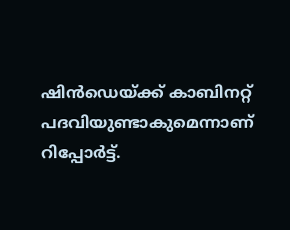ഷിൻഡെയ്ക്ക് കാബിനറ്റ് പദവിയുണ്ടാകുമെന്നാണ് റിപ്പോർട്ട്.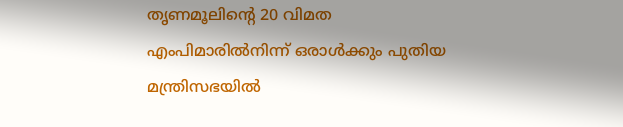തൃണമൂലിന്റെ 20 വിമത എംപിമാരിൽനിന്ന് ഒരാൾക്കും പുതിയ മന്ത്രിസഭയിൽ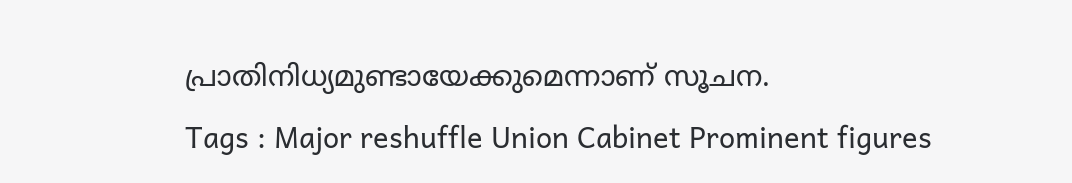പ്രാതിനിധ്യമുണ്ടായേക്കുമെന്നാണ് സൂചന.
Tags : Major reshuffle Union Cabinet Prominent figures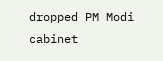dropped PM Modi cabinet